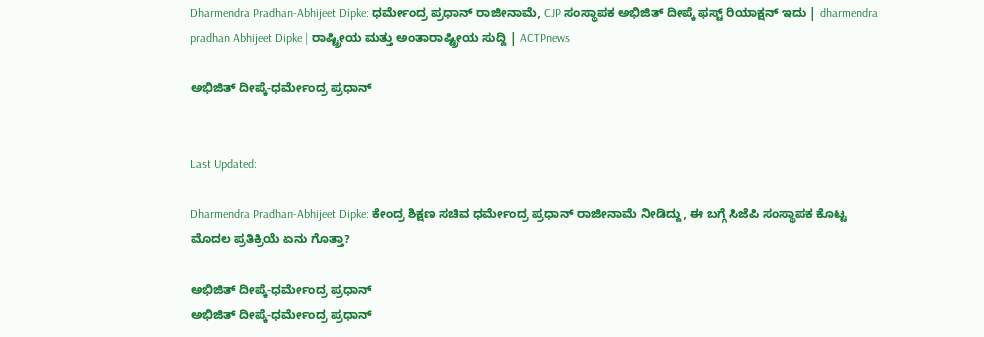Dharmendra Pradhan-Abhijeet Dipke: ಧರ್ಮೇಂದ್ರ ಪ್ರಧಾನ್ ರಾಜೀನಾಮೆ, CJP ಸಂಸ್ಥಾಪಕ ಅಭಿಜಿತ್ ದೀಪ್ಕೆ ಫಸ್ಟ್ ರಿಯಾಕ್ಷನ್ ಇದು | dharmendra pradhan Abhijeet Dipke | ರಾಷ್ಟ್ರೀಯ ಮತ್ತು ಅಂತಾರಾಷ್ಟ್ರೀಯ ಸುದ್ದಿ | ACTPnews

ಅಭಿಜಿತ್ ದೀಪ್ಕೆ-ಧರ್ಮೇಂದ್ರ ಪ್ರಧಾನ್


Last Updated:

Dharmendra Pradhan-Abhijeet Dipke: ಕೇಂದ್ರ ಶಿಕ್ಷಣ ಸಚಿವ ಧರ್ಮೇಂದ್ರ ಪ್ರಧಾನ್ ರಾಜೀನಾಮೆ ನೀಡಿದ್ದು, ಈ ಬಗ್ಗೆ ಸಿಜೆಪಿ ಸಂಸ್ಥಾಪಕ ಕೊಟ್ಟ ಮೊದಲ ಪ್ರತಿಕ್ರಿಯೆ ಏನು ಗೊತ್ತಾ?

ಅಭಿಜಿತ್ ದೀಪ್ಕೆ-ಧರ್ಮೇಂದ್ರ ಪ್ರಧಾನ್
ಅಭಿಜಿತ್ ದೀಪ್ಕೆ-ಧರ್ಮೇಂದ್ರ ಪ್ರಧಾನ್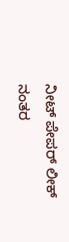ನೀಟ್ ಪೇಪರ್ ಲೀಕ್ ನಂತರ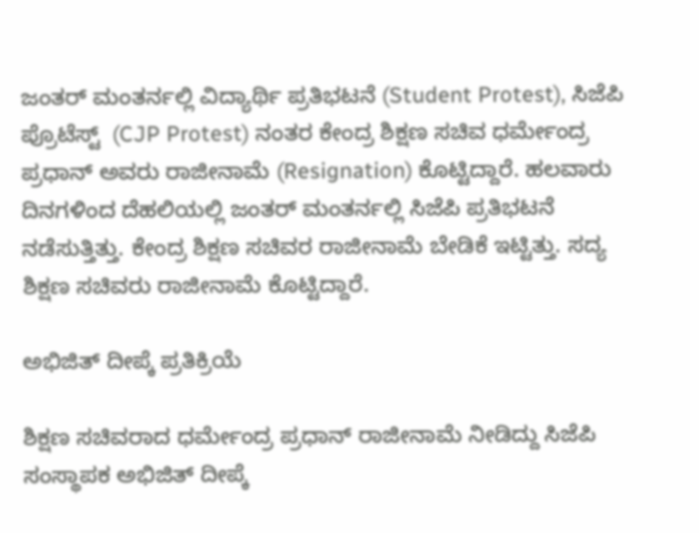ಜಂತರ್ ಮಂತರ್ನಲ್ಲಿ ವಿದ್ಯಾರ್ಥಿ ಪ್ರತಿಭಟನೆ (Student Protest), ಸಿಜೆಪಿ ಪ್ರೊಟೆಸ್ಟ್  (CJP Protest) ನಂತರ ಕೇಂದ್ರ ಶಿಕ್ಷಣ ಸಚಿವ ಧರ್ಮೇಂದ್ರ ಪ್ರಧಾನ್ ಅವರು ರಾಜೀನಾಮೆ (Resignation) ಕೊಟ್ಟಿದ್ದಾರೆ. ಹಲವಾರು ದಿನಗಳಿಂದ ದೆಹಲಿಯಲ್ಲಿ ಜಂತರ್ ಮಂತರ್ನಲ್ಲಿ ಸಿಜೆಪಿ ಪ್ರತಿಭಟನೆ ನಡೆಸುತ್ತಿತ್ತು. ಕೇಂದ್ರ ಶಿಕ್ಷಣ ಸಚಿವರ ರಾಜೀನಾಮೆ ಬೇಡಿಕೆ ಇಟ್ಟಿತ್ತು. ಸದ್ಯ ಶಿಕ್ಷಣ ಸಚಿವರು ರಾಜೀನಾಮೆ ಕೊಟ್ಟಿದ್ದಾರೆ.

ಅಭಿಜಿತ್ ದೀಪ್ಕೆ ಪ್ರತಿಕ್ರಿಯೆ

ಶಿಕ್ಷಣ ಸಚಿವರಾದ ಧರ್ಮೇಂದ್ರ ಪ್ರಧಾನ್‌ ರಾಜೀನಾಮೆ ನೀಡಿದ್ದು ಸಿಜೆಪಿ ಸಂಸ್ಥಾಪಕ ಅಭಿಜಿತ್ ದೀಪ್ಕೆ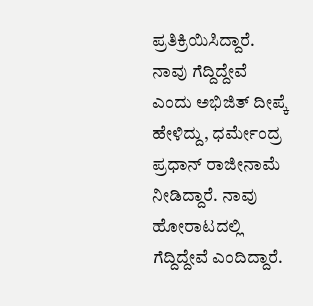ಪ್ರತಿಕ್ರಿಯಿಸಿದ್ದಾರೆ. ನಾವು ಗೆದ್ದಿದ್ದೇವೆ ಎಂದು ಅಭಿಜಿತ್ ದೀಪ್ಕೆ ಹೇಳಿದ್ದು, ಧರ್ಮೇಂದ್ರ ಪ್ರಧಾನ್ ರಾಜೀನಾಮೆ ನೀಡಿದ್ದಾರೆ. ನಾವು ಹೋರಾಟದಲ್ಲಿ ಗೆದ್ದಿದ್ದೇವೆ ಎಂದಿದ್ದಾರೆ.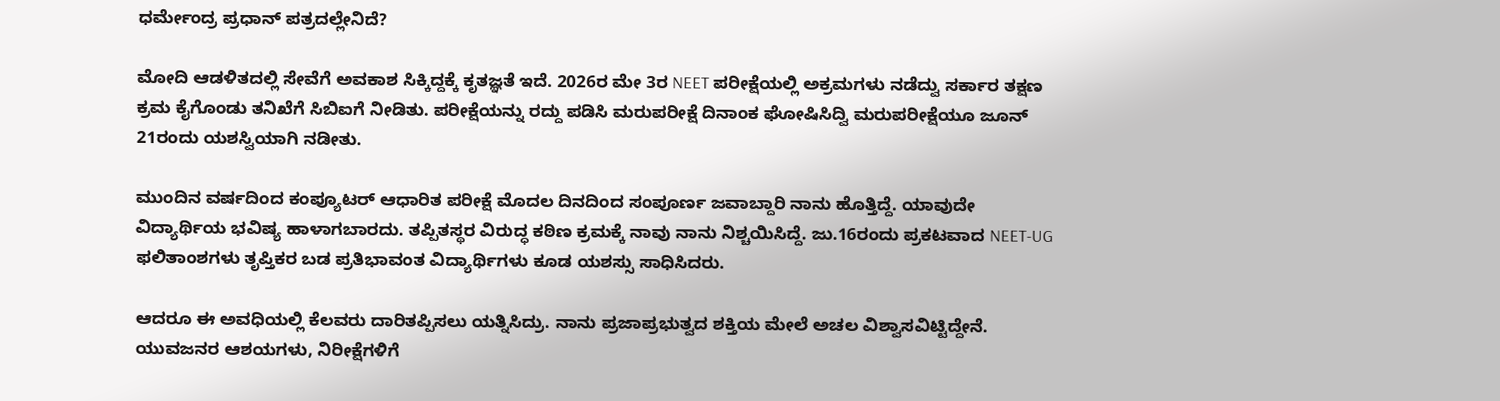ಧರ್ಮೇಂದ್ರ ಪ್ರಧಾನ್ ಪತ್ರದಲ್ಲೇನಿದೆ?

ಮೋದಿ ಆಡಳಿತದಲ್ಲಿ ಸೇವೆಗೆ ಅವಕಾಶ ಸಿಕ್ಕಿದ್ದಕ್ಕೆ ಕೃತಜ್ಞತೆ ಇದೆ. 2026ರ ಮೇ 3ರ NEET ಪರೀಕ್ಷೆಯಲ್ಲಿ ಅಕ್ರಮಗಳು ನಡೆದ್ವು ಸರ್ಕಾರ ತಕ್ಷಣ ಕ್ರಮ ಕೈಗೊಂಡು ತನಿಖೆಗೆ ಸಿಬಿಐಗೆ ನೀಡಿತು. ಪರೀಕ್ಷೆಯನ್ನು ರದ್ದು ಪಡಿಸಿ ಮರುಪರೀಕ್ಷೆ ದಿನಾಂಕ ಘೋಷಿಸಿದ್ವಿ ಮರುಪರೀಕ್ಷೆಯೂ ಜೂನ್ 21ರಂದು ಯಶಸ್ವಿಯಾಗಿ ನಡೀತು.

ಮುಂದಿನ ವರ್ಷದಿಂದ ಕಂಪ್ಯೂಟರ್ ಆಧಾರಿತ ಪರೀಕ್ಷೆ ಮೊದಲ ದಿನದಿಂದ ಸಂಪೂರ್ಣ ಜವಾಬ್ದಾರಿ ನಾನು ಹೊತ್ತಿದ್ದೆ. ಯಾವುದೇ ವಿದ್ಯಾರ್ಥಿಯ ಭವಿಷ್ಯ ಹಾಳಾಗಬಾರದು. ತಪ್ಪಿತಸ್ಥರ ವಿರುದ್ಧ ಕಠಿಣ ಕ್ರಮಕ್ಕೆ ನಾವು ನಾನು ನಿಶ್ಚಯಿಸಿದ್ದೆ. ಜು.16ರಂದು ಪ್ರಕಟವಾದ NEET-UG ಫಲಿತಾಂಶಗಳು ತೃಪ್ತಿಕರ ಬಡ ಪ್ರತಿಭಾವಂತ ವಿದ್ಯಾರ್ಥಿಗಳು ಕೂಡ ಯಶಸ್ಸು ಸಾಧಿಸಿದರು.

ಆದರೂ ಈ ಅವಧಿಯಲ್ಲಿ ಕೆಲವರು ದಾರಿತಪ್ಪಿಸಲು ಯತ್ನಿಸಿದ್ರು. ನಾನು ಪ್ರಜಾಪ್ರಭುತ್ವದ ಶಕ್ತಿಯ ಮೇಲೆ ಅಚಲ ವಿಶ್ವಾಸವಿಟ್ಟಿದ್ದೇನೆ. ಯುವಜನರ ಆಶಯಗಳು, ನಿರೀಕ್ಷೆಗಳಿಗೆ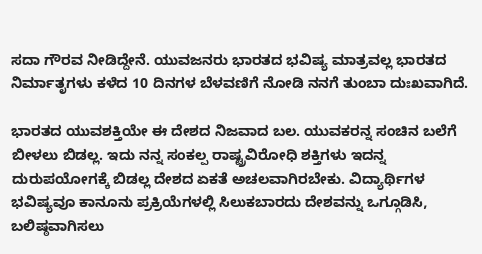ಸದಾ ಗೌರವ ನೀಡಿದ್ದೇನೆ. ಯುವಜನರು ಭಾರತದ ಭವಿಷ್ಯ ಮಾತ್ರವಲ್ಲ ಭಾರತದ ನಿರ್ಮಾತೃಗಳು ಕಳೆದ 10 ದಿನಗಳ ಬೆಳವಣಿಗೆ ನೋಡಿ ನನಗೆ ತುಂಬಾ ದುಃಖವಾಗಿದೆ.

ಭಾರತದ ಯುವಶಕ್ತಿಯೇ ಈ ದೇಶದ ನಿಜವಾದ ಬಲ. ಯುವಕರನ್ನ ಸಂಚಿನ ಬಲೆಗೆ ಬೀಳಲು ಬಿಡಲ್ಲ. ಇದು ನನ್ನ ಸಂಕಲ್ಪ ರಾಷ್ಟ್ರವಿರೋಧಿ ಶಕ್ತಿಗಳು ಇದನ್ನ ದುರುಪಯೋಗಕ್ಕೆ ಬಿಡಲ್ಲ ದೇಶದ ಏಕತೆ ಅಚಲವಾಗಿರಬೇಕು. ವಿದ್ಯಾರ್ಥಿಗಳ ಭವಿಷ್ಯವೂ ಕಾನೂನು ಪ್ರಕ್ರಿಯೆಗಳಲ್ಲಿ ಸಿಲುಕಬಾರದು ದೇಶವನ್ನು ಒಗ್ಗೂಡಿಸಿ, ಬಲಿಷ್ಠವಾಗಿಸಲು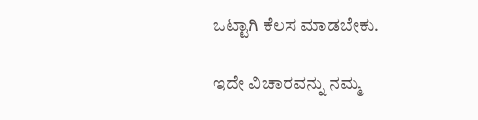ಒಟ್ಟಾಗಿ ಕೆಲಸ ಮಾಡಬೇಕು.

ಇದೇ ವಿಚಾರವನ್ನು ನಮ್ಮ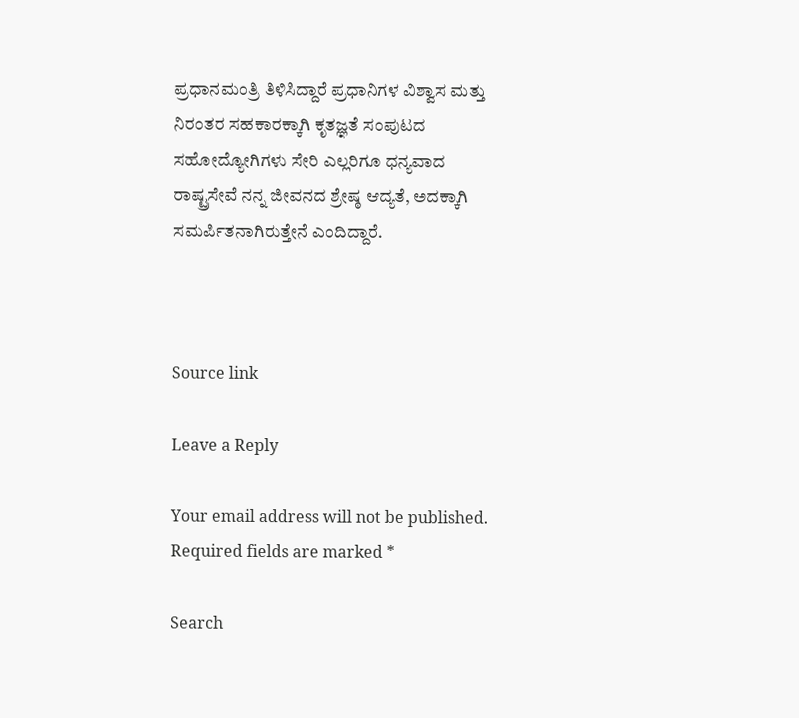ಪ್ರಧಾನಮಂತ್ರಿ ತಿಳಿಸಿದ್ದಾರೆ ಪ್ರಧಾನಿಗಳ ವಿಶ್ವಾಸ ಮತ್ತು ನಿರಂತರ ಸಹಕಾರಕ್ಕಾಗಿ ಕೃತಜ್ಞತೆ ಸಂಪುಟದ ಸಹೋದ್ಯೋಗಿಗಳು ಸೇರಿ ಎಲ್ಲರಿಗೂ ಧನ್ಯವಾದ ರಾಷ್ಟ್ರಸೇವೆ ನನ್ನ ಜೀವನದ ಶ್ರೇಷ್ಠ ಆದ್ಯತೆ, ಅದಕ್ಕಾಗಿ ಸಮರ್ಪಿತನಾಗಿರುತ್ತೇನೆ ಎಂದಿದ್ದಾರೆ.



Source link

Leave a Reply

Your email address will not be published. Required fields are marked *

Search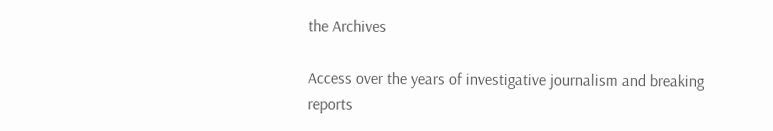the Archives

Access over the years of investigative journalism and breaking reports